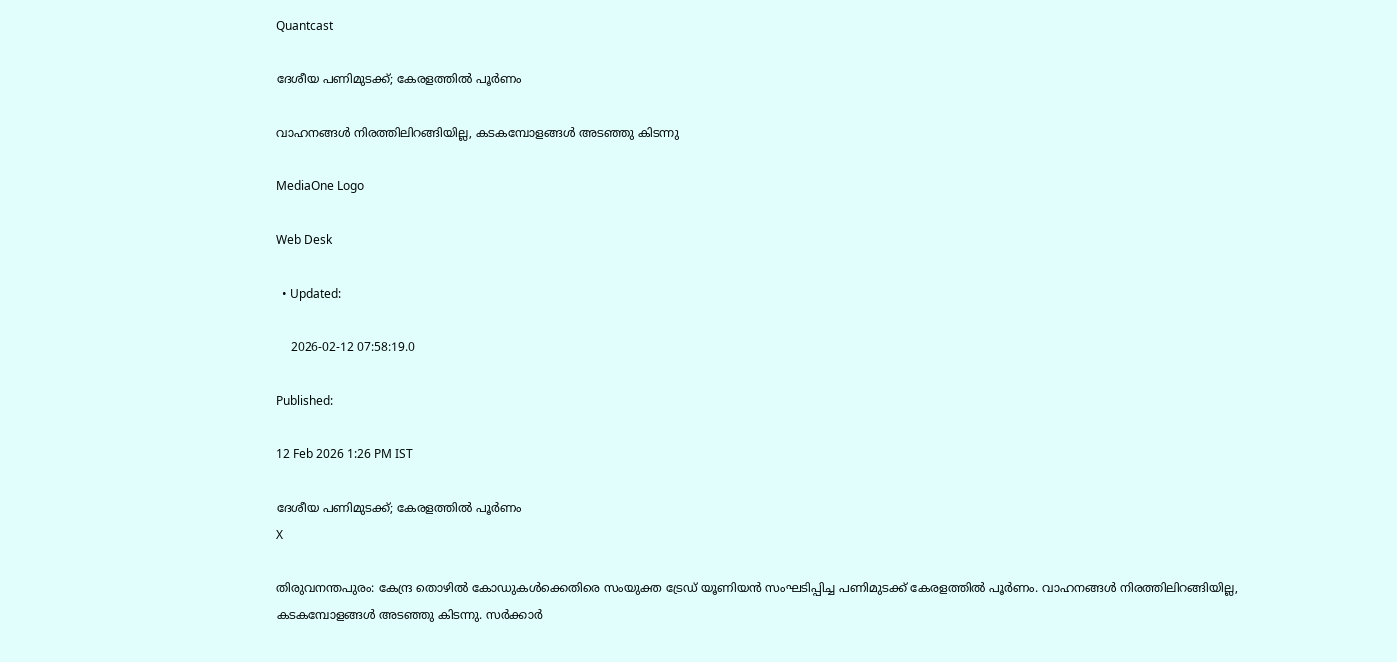Quantcast

ദേശീയ പണിമുടക്ക്; കേരളത്തിൽ പൂർണം

വാഹനങ്ങൾ നിരത്തിലിറങ്ങിയില്ല, കടകമ്പോളങ്ങൾ അടഞ്ഞു കിടന്നു

MediaOne Logo

Web Desk

  • Updated:

    2026-02-12 07:58:19.0

Published:

12 Feb 2026 1:26 PM IST

ദേശീയ പണിമുടക്ക്; കേരളത്തിൽ പൂർണം
X

തിരുവനന്തപുരം: കേന്ദ്ര തൊഴിൽ കോഡുകൾക്കെതിരെ സംയുക്ത ട്രേഡ് യൂണിയൻ സംഘടിപ്പിച്ച പണിമുടക്ക് കേരളത്തിൽ പൂർണം. വാഹനങ്ങൾ നിരത്തിലിറങ്ങിയില്ല, കടകമ്പോളങ്ങൾ അടഞ്ഞു കിടന്നു. സർക്കാർ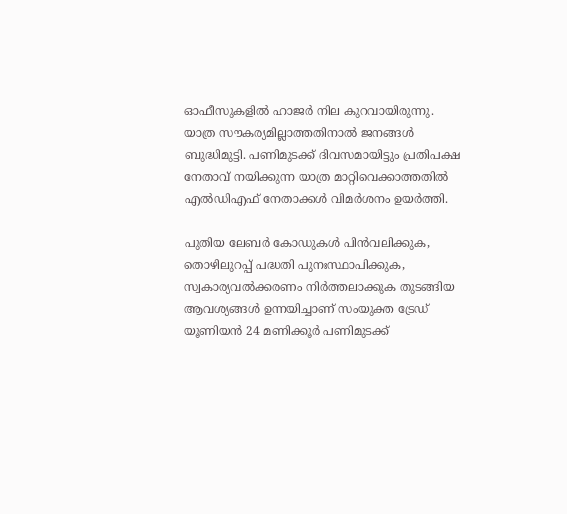ഓഫീസുകളിൽ ഹാജർ നില കുറവായിരുന്നു. യാത്ര സൗകര്യമില്ലാത്തതിനാൽ ജനങ്ങൾ ബുദ്ധിമുട്ടി. പണിമുടക്ക് ദിവസമായിട്ടും പ്രതിപക്ഷ നേതാവ് നയിക്കുന്ന യാത്ര മാറ്റിവെക്കാത്തതിൽ എൽഡിഎഫ് നേതാക്കൾ വിമർശനം ഉയർത്തി.

പുതിയ ലേബർ കോഡുകൾ പിൻവലിക്കുക, തൊഴിലുറപ്പ് പദ്ധതി പുനഃസ്ഥാപിക്കുക, സ്വകാര്യവൽക്കരണം നിർത്തലാക്കുക തുടങ്ങിയ ആവശ്യങ്ങൾ ഉന്നയിച്ചാണ് സംയുക്ത ട്രേഡ് യൂണിയൻ 24 മണിക്കൂർ പണിമുടക്ക്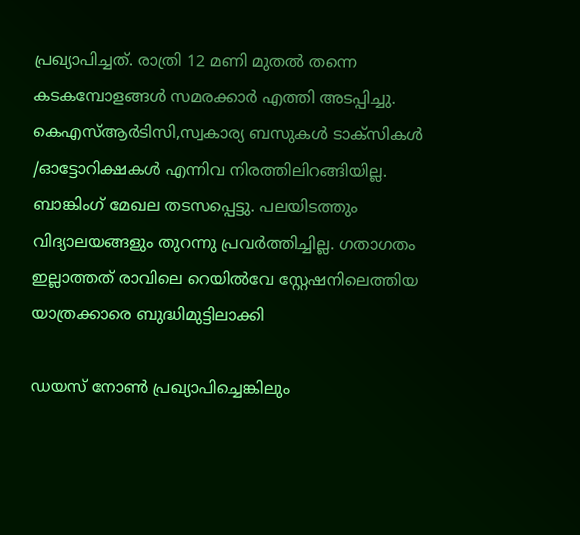പ്രഖ്യാപിച്ചത്. രാത്രി 12 മണി മുതൽ തന്നെ കടകമ്പോളങ്ങൾ സമരക്കാർ എത്തി അടപ്പിച്ചു. കെഎസ്ആർടിസി,സ്വകാര്യ ബസുകൾ ടാക്സികൾ /ഓട്ടോറിക്ഷകൾ എന്നിവ നിരത്തിലിറങ്ങിയില്ല. ബാങ്കിംഗ് മേഖല തടസപ്പെട്ടു. പലയിടത്തും വിദ്യാലയങ്ങളും തുറന്നു പ്രവർത്തിച്ചില്ല. ഗതാഗതം ഇല്ലാത്തത് രാവിലെ റെയിൽവേ സ്റ്റേഷനിലെത്തിയ യാത്രക്കാരെ ബുദ്ധിമുട്ടിലാക്കി

ഡയസ് നോൺ പ്രഖ്യാപിച്ചെങ്കിലും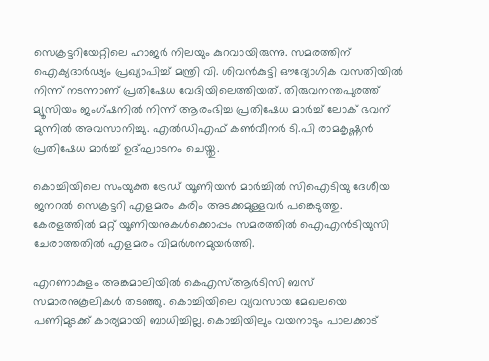സെക്രട്ടറിയേറ്റിലെ ഹാജർ നിലയും കുറവായിരുന്നു. സമരത്തിന് ഐക്യദാര്‍ഢ്യം പ്രഖ്യാപിച്ച് മന്ത്രി വി. ശിവന്‍കുട്ടി ഔദ്യോഗിക വസതിയില്‍ നിന്ന് നടന്നാണ് പ്രതിഷേധ വേദിയിലെത്തിയത്. തിരുവനന്തപുരത്ത് മ്യൂസിയം ജംഗ്ഷനിൽ നിന്ന് ആരംഭിച്ച പ്രതിഷേധ മാർച്ച് ലോക് ഭവന് മുന്നിൽ അവസാനിച്ചു. എൽഡിഎഫ് കൺവീനർ ടി.പി രാമകൃഷ്ണൻ പ്രതിഷേധ മാർച്ച് ഉദ്ഘാടനം ചെയ്തു.

കൊച്ചിയിലെ സംയുക്ത ട്രേഡ് യൂണിയൻ മാർച്ചിൽ സിഐടിയു ദേശീയ ജനറൽ സെക്രട്ടറി എളമരം കരിം അടക്കമുള്ളവർ പങ്കെടുത്തു. കേരളത്തിൽ മറ്റ് യൂണിയനുകൾക്കൊപ്പം സമരത്തില്‍ ഐഎൻടിയുസി ചേരാത്തതിൽ എളമരം വിമർശനമുയർത്തി.

എറണാകുളം അങ്കമാലിയിൽ കെഎസ്ആർടിസി ബസ് സമാരനുകൂലികള്‍ തടഞ്ഞു. കൊച്ചിയിലെ വ്യവസായ മേഖലയെ പണിമുടക്ക് കാര്യമായി ബാധിച്ചില്ല. കൊച്ചിയിലും വയനാടും പാലക്കാട്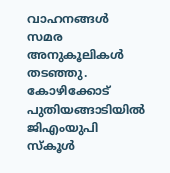വാഹനങ്ങൾ സമര അനുകൂലികൾ തടഞ്ഞു. കോഴിക്കോട് പുതിയങ്ങാടിയിൽ ജിഎംയുപി സ്കൂൾ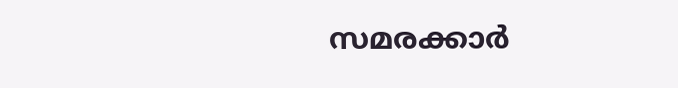സമരക്കാർ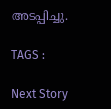അടപ്പിച്ചു.

TAGS :

Next Story